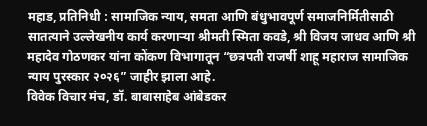महाड, प्रतिनिधी : सामाजिक न्याय, समता आणि बंधुभावपूर्ण समाजनिर्मितीसाठी सातत्याने उल्लेखनीय कार्य करणाऱ्या श्रीमती स्मिता कवडे, श्री विजय जाधव आणि श्री महादेव गोठणकर यांना कोंकण विभागातून “छत्रपती राजर्षी शाहू महाराज सामाजिक न्याय पुरस्कार २०२६” जाहीर झाला आहे.
विवेक विचार मंच, डॉ. बाबासाहेब आंबेडकर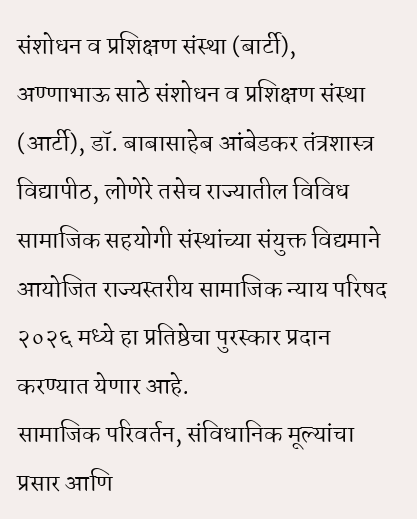संशोधन व प्रशिक्षण संस्था (बार्टी), अण्णाभाऊ साठे संशोधन व प्रशिक्षण संस्था (आर्टी), डॉ. बाबासाहेब आंबेडकर तंत्रशास्त्र विद्यापीठ, लोणेरे तसेच राज्यातील विविध सामाजिक सहयोगी संस्थांच्या संयुक्त विद्यमाने आयोजित राज्यस्तरीय सामाजिक न्याय परिषद २०२६ मध्ये हा प्रतिष्ठेचा पुरस्कार प्रदान करण्यात येणार आहे.
सामाजिक परिवर्तन, संविधानिक मूल्यांचा प्रसार आणि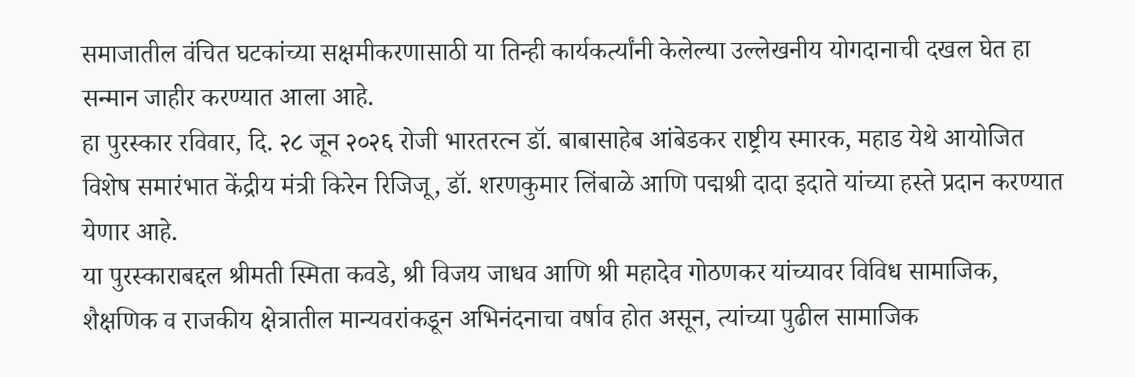समाजातील वंचित घटकांच्या सक्षमीकरणासाठी या तिन्ही कार्यकर्त्यांनी केलेल्या उल्लेखनीय योगदानाची दखल घेत हा सन्मान जाहीर करण्यात आला आहे.
हा पुरस्कार रविवार, दि. २८ जून २०२६ रोजी भारतरत्न डॉ. बाबासाहेब आंबेडकर राष्ट्रीय स्मारक, महाड येथे आयोजित विशेष समारंभात केंद्रीय मंत्री किरेन रिजिजू, डॉ. शरणकुमार लिंबाळे आणि पद्मश्री दादा इदाते यांच्या हस्ते प्रदान करण्यात येणार आहे.
या पुरस्काराबद्दल श्रीमती स्मिता कवडे, श्री विजय जाधव आणि श्री महादेव गोठणकर यांच्यावर विविध सामाजिक, शैक्षणिक व राजकीय क्षेत्रातील मान्यवरांकडून अभिनंदनाचा वर्षाव होत असून, त्यांच्या पुढील सामाजिक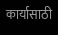कार्यासाठी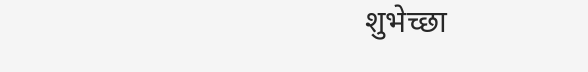शुभेच्छा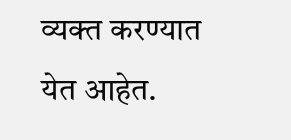व्यक्त करण्यात येत आहेत.